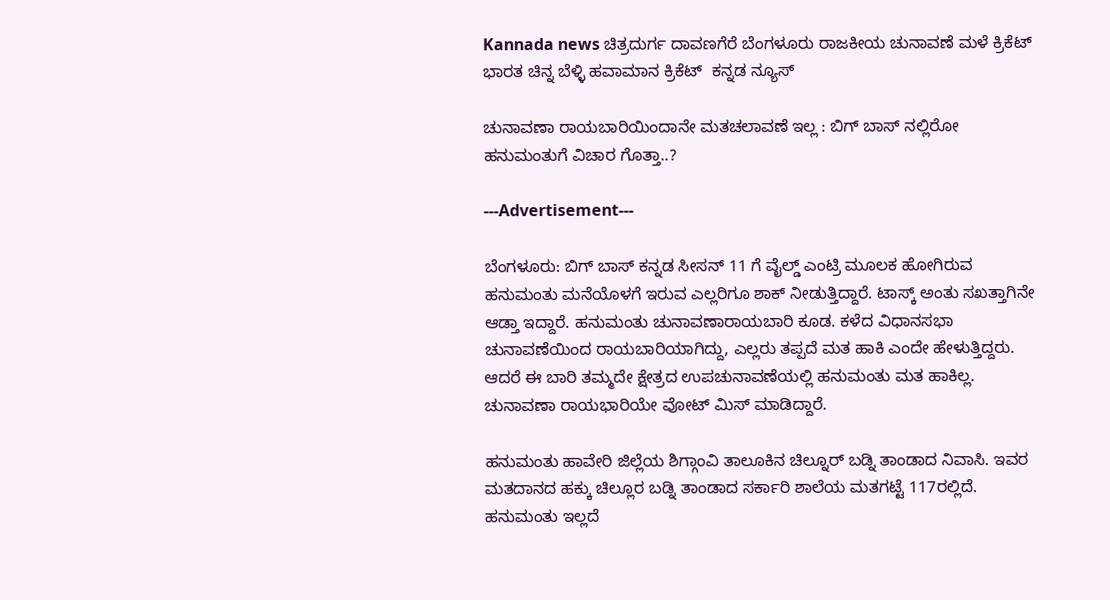Kannada news ಚಿತ್ರದುರ್ಗ ದಾವಣಗೆರೆ ಬೆಂಗಳೂರು ರಾಜಕೀಯ ಚುನಾವಣೆ ಮಳೆ ಕ್ರಿಕೆಟ್ ಭಾರತ ಚಿನ್ನ ಬೆಳ್ಳಿ ಹವಾಮಾನ ಕ್ರಿಕೆಟ್  ಕನ್ನಡ ನ್ಯೂಸ್

ಚುನಾವಣಾ ರಾಯಬಾರಿಯಿಂದಾನೇ ಮತಚಲಾವಣೆ ಇಲ್ಲ : ಬಿಗ್ ಬಾಸ್ ನಲ್ಲಿರೋ ಹನುಮಂತುಗೆ ವಿಚಾರ ಗೊತ್ತಾ..?

---Advertisement---

ಬೆಂಗಳೂರು: ಬಿಗ್ ಬಾಸ್ ಕನ್ನಡ ಸೀಸನ್ 11 ಗೆ ವೈಲ್ಡ್ ಎಂಟ್ರಿ ಮೂಲಕ ಹೋಗಿರುವ ಹನುಮಂತು ಮನೆಯೊಳಗೆ ಇರುವ ಎಲ್ಲರಿಗೂ ಶಾಕ್ ನೀಡುತ್ತಿದ್ದಾರೆ. ಟಾಸ್ಕ್ ಅಂತು ಸಖತ್ತಾಗಿನೇ ಆಡ್ತಾ ಇದ್ದಾರೆ. ಹನುಮಂತು ಚುನಾವಣಾ‌ರಾಯಬಾರಿ ಕೂಡ. ಕಳೆದ ವಿಧಾನಸಭಾ ಚುನಾವಣೆಯಿಂದ ರಾಯಬಾರಿಯಾಗಿದ್ದು, ಎಲ್ಲರು ತಪ್ಪದೆ ಮತ ಹಾಕಿ ಎಂದೇ ಹೇಳುತ್ತಿದ್ದರು. ಆದರೆ ಈ ಬಾರಿ ತಮ್ಮದೇ ಕ್ಷೇತ್ರದ ಉಪಚುನಾವಣೆಯಲ್ಲಿ ಹನುಮಂತು ಮತ ಹಾಕಿಲ್ಲ. ಚುನಾವಣಾ ರಾಯಭಾರಿಯೇ ವೋಟ್ ಮಿಸ್ ಮಾಡಿದ್ದಾರೆ.

ಹನುಮಂತು ಹಾವೇರಿ ಜಿಲ್ಲೆಯ ಶಿಗ್ಗಾಂವಿ ತಾಲೂಕಿನ ಚಿಲ್ನೂರ್ ಬಡ್ನಿ ತಾಂಡಾದ ನಿವಾಸಿ. ಇವರ ಮತದಾನದ ಹಕ್ಕು ಚಿಲ್ಲೂರ ಬಡ್ನಿ ತಾಂಡಾದ ಸರ್ಕಾರಿ ಶಾಲೆಯ ಮತಗಟ್ಟೆ 117ರಲ್ಲಿದೆ. ಹನುಮಂತು ಇಲ್ಲದೆ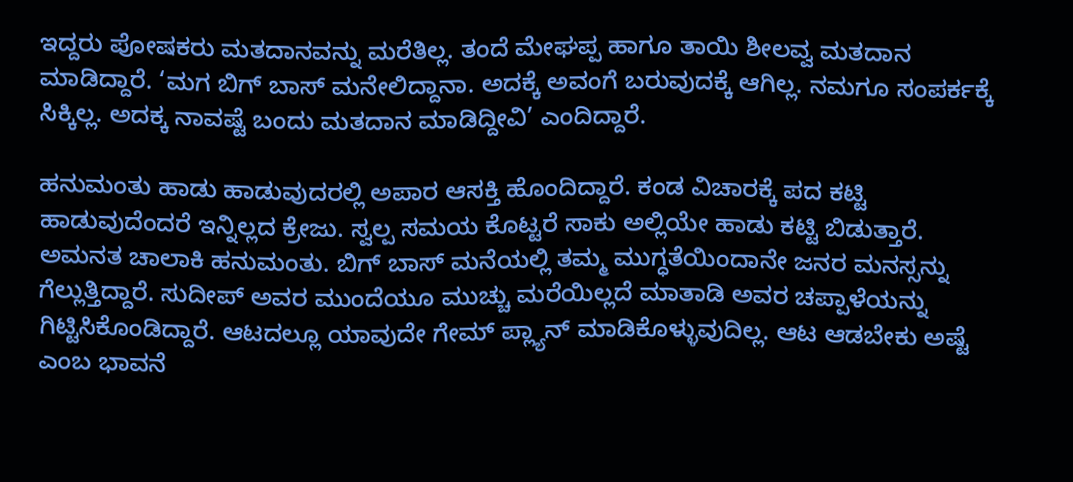ಇದ್ದರು ಪೋಷಕರು ಮತದಾನವನ್ನು ಮರೆತಿಲ್ಲ. ತಂದೆ ಮೇಘಪ್ಪ ಹಾಗೂ ತಾಯಿ ಶೀಲವ್ವ ಮತದಾನ ಮಾಡಿದ್ದಾರೆ. ‘ಮಗ ಬಿಗ್ ಬಾಸ್ ಮನೇಲಿದ್ದಾನಾ. ಅದಕ್ಕೆ ಅವಂಗೆ ಬರುವುದಕ್ಕೆ ಆಗಿಲ್ಲ. ನಮಗೂ ಸಂಪರ್ಕಕ್ಕೆ ಸಿಕ್ಕಿಲ್ಲ. ಅದಕ್ಕ ನಾವಷ್ಟೆ ಬಂದು ಮತದಾನ ಮಾಡಿದ್ದೀವಿ’ ಎಂದಿದ್ದಾರೆ.

ಹನುಮಂತು ಹಾಡು ಹಾಡುವುದರಲ್ಲಿ ಅಪಾರ ಆಸಕ್ತಿ ಹೊಂದಿದ್ದಾರೆ. ಕಂಡ ವಿಚಾರಕ್ಕೆ ಪದ ಕಟ್ಟಿ ಹಾಡುವುದೆಂದರೆ ಇನ್ನಿಲ್ಲದ ಕ್ರೇಜು. ಸ್ವಲ್ಪ ಸಮಯ ಕೊಟ್ಟರೆ ಸಾಕು ಅಲ್ಲಿಯೇ ಹಾಡು ಕಟ್ಟಿ ಬಿಡುತ್ತಾರೆ. ಅಮನತ ಚಾಲಾಕಿ ಹನುಮಂತು. ಬಿಗ್ ಬಾಸ್ ಮನೆಯಲ್ಲಿ ತಮ್ಮ ಮುಗ್ಧತೆಯಿಂದಾನೇ ಜನರ ಮನಸ್ಸನ್ನು ಗೆಲ್ಲುತ್ತಿದ್ದಾರೆ. ಸುದೀಪ್ ಅವರ ಮುಂದೆಯೂ ಮುಚ್ಚು ಮರೆಯಿಲ್ಲದೆ ಮಾತಾಡಿ ಅವರ ಚಪ್ಪಾಳೆಯನ್ನು ಗಿಟ್ಟಿಸಿಕೊಂಡಿದ್ದಾರೆ. ಆಟದಲ್ಲೂ ಯಾವುದೇ ಗೇಮ್ ಪ್ಲ್ಯಾನ್ ಮಾಡಿಕೊಳ್ಳುವುದಿಲ್ಲ. ಆಟ ಆಡಬೇಕು ಅಷ್ಟೆ ಎಂಬ ಭಾವನೆ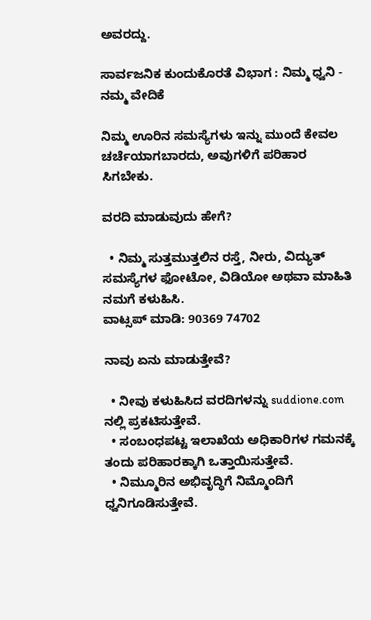ಅವರದ್ದು.

ಸಾರ್ವಜನಿಕ ಕುಂದುಕೊರತೆ ವಿಭಾಗ : ನಿಮ್ಮ ಧ್ವನಿ - ನಮ್ಮ ವೇದಿಕೆ

ನಿಮ್ಮ ಊರಿನ ಸಮಸ್ಯೆಗಳು ಇನ್ನು ಮುಂದೆ ಕೇವಲ ಚರ್ಚೆಯಾಗಬಾರದು, ಅವುಗಳಿಗೆ ಪರಿಹಾರ ಸಿಗಬೇಕು.

ವರದಿ ಮಾಡುವುದು ಹೇಗೆ?

  • ನಿಮ್ಮ ಸುತ್ತಮುತ್ತಲಿನ ರಸ್ತೆ, ನೀರು, ವಿದ್ಯುತ್ ಸಮಸ್ಯೆಗಳ ಫೋಟೋ, ವಿಡಿಯೋ ಅಥವಾ ಮಾಹಿತಿ ನಮಗೆ ಕಳುಹಿಸಿ.
ವಾಟ್ಸಪ್ ಮಾಡಿ: 90369 74702

ನಾವು ಏನು ಮಾಡುತ್ತೇವೆ?

  • ನೀವು ಕಳುಹಿಸಿದ ವರದಿಗಳನ್ನು suddione.com ನಲ್ಲಿ ಪ್ರಕಟಿಸುತ್ತೇವೆ.
  • ಸಂಬಂಧಪಟ್ಟ ಇಲಾಖೆಯ ಅಧಿಕಾರಿಗಳ ಗಮನಕ್ಕೆ ತಂದು ಪರಿಹಾರಕ್ಕಾಗಿ ಒತ್ತಾಯಿಸುತ್ತೇವೆ.
  • ನಿಮ್ಮೂರಿನ ಅಭಿವೃದ್ಧಿಗೆ ನಿಮ್ಮೊಂದಿಗೆ ಧ್ವನಿಗೂಡಿಸುತ್ತೇವೆ.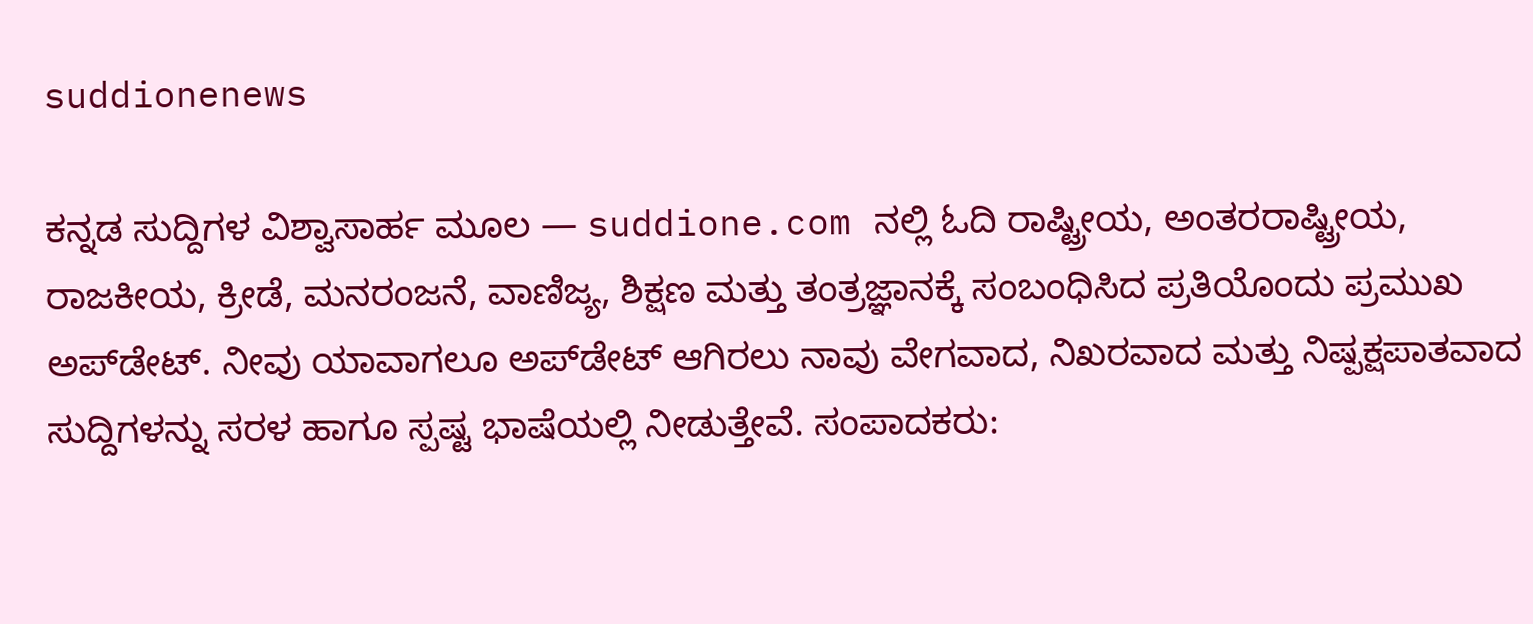suddionenews

ಕನ್ನಡ ಸುದ್ದಿಗಳ ವಿಶ್ವಾಸಾರ್ಹ ಮೂಲ — suddione.com ನಲ್ಲಿ ಓದಿ ರಾಷ್ಟ್ರೀಯ, ಅಂತರರಾಷ್ಟ್ರೀಯ, ರಾಜಕೀಯ, ಕ್ರೀಡೆ, ಮನರಂಜನೆ, ವಾಣಿಜ್ಯ, ಶಿಕ್ಷಣ ಮತ್ತು ತಂತ್ರಜ್ಞಾನಕ್ಕೆ ಸಂಬಂಧಿಸಿದ ಪ್ರತಿಯೊಂದು ಪ್ರಮುಖ ಅಪ್‌ಡೇಟ್. ನೀವು ಯಾವಾಗಲೂ ಅಪ್‌ಡೇಟ್ ಆಗಿರಲು ನಾವು ವೇಗವಾದ, ನಿಖರವಾದ ಮತ್ತು ನಿಷ್ಪಕ್ಷಪಾತವಾದ ಸುದ್ದಿಗಳನ್ನು ಸರಳ ಹಾಗೂ ಸ್ಪಷ್ಟ ಭಾಷೆಯಲ್ಲಿ ನೀಡುತ್ತೇವೆ. ಸಂಪಾದಕರು: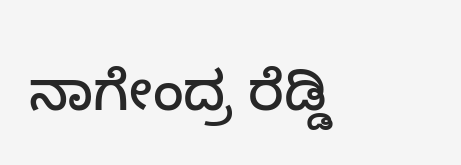ನಾಗೇಂದ್ರ ರೆಡ್ಡಿ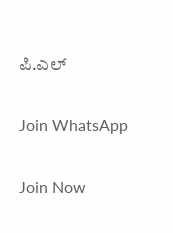ಪಿ.ಎಲ್

Join WhatsApp

Join Now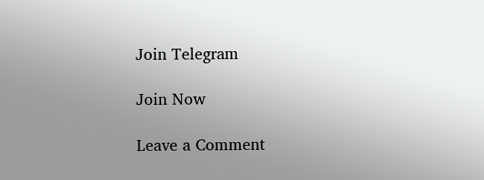Join Telegram

Join Now

Leave a Comment